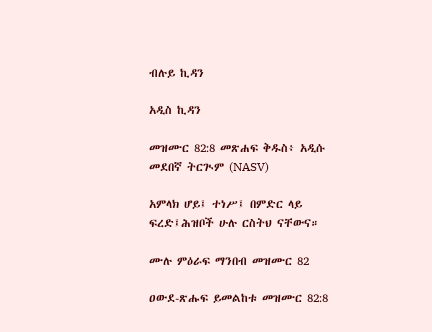ብሉይ ኪዳን

አዲስ ኪዳን

መዝሙር 82:8 መጽሐፍ ቅዱስ፥ አዲሱ መደበኛ ትርጒም (NASV)

አምላክ ሆይ፤ ተነሥ፤ በምድር ላይ ፍረድ፤ሕዝቦች ሁሉ ርስትህ ናቸውና።

ሙሉ ምዕራፍ ማንበብ መዝሙር 82

ዐውደ-ጽሑፍ ይመልከቱ መዝሙር 82:8